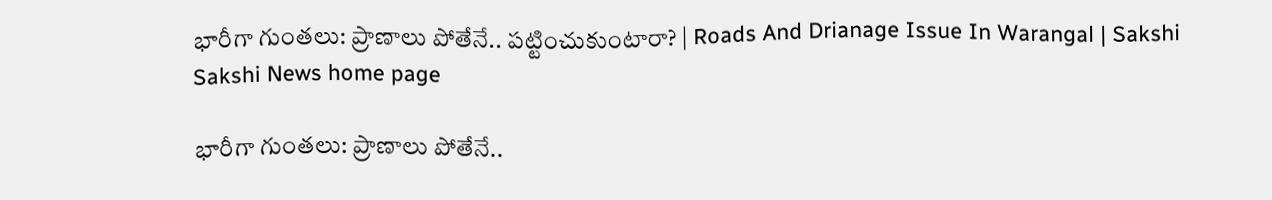భారీగా గుంతలు: ప్రాణాలు పోతేనే.. పట్టించుకుంటారా? | Roads And Drianage Issue In Warangal | Sakshi
Sakshi News home page

భారీగా గుంతలు: ప్రాణాలు పోతేనే..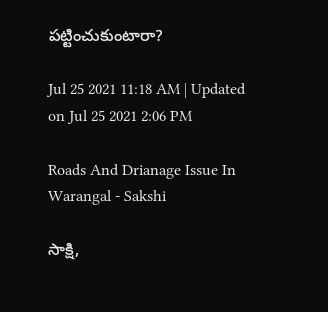పట్టించుకుంటారా?

Jul 25 2021 11:18 AM | Updated on Jul 25 2021 2:06 PM

Roads And Drianage Issue In Warangal - Sakshi

సాక్షి,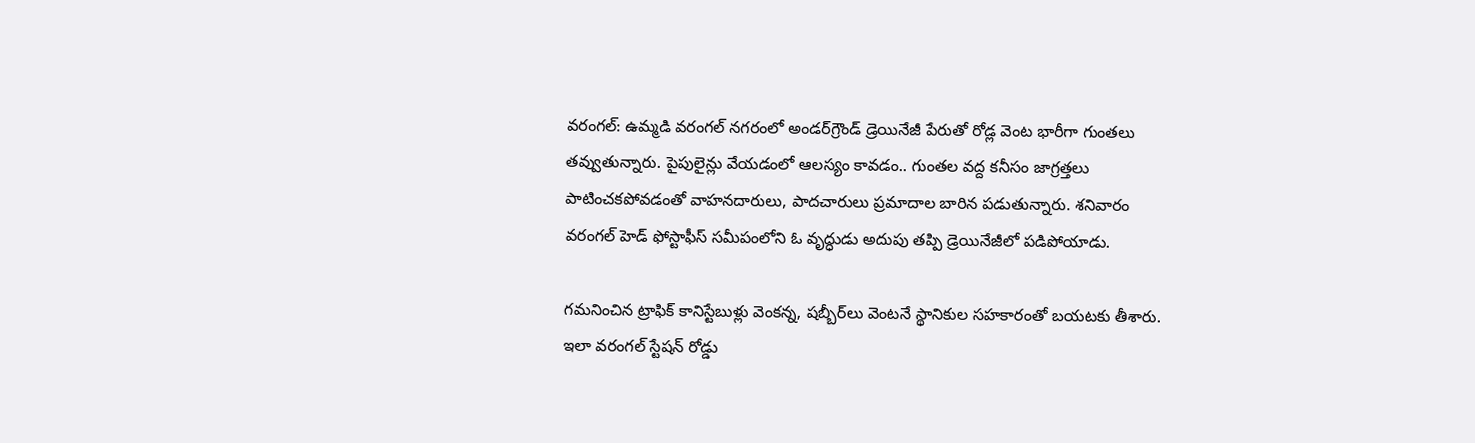వరంగల్‌: ఉమ్మడి వరంగల్‌ నగరంలో అండర్‌గ్రౌండ్‌ డ్రెయినేజీ పేరుతో రోడ్ల వెంట భారీగా గుంతలు తవ్వుతున్నారు. పైపులైన్లు వేయడంలో ఆలస్యం కావడం.. గుంతల వద్ద కనీసం జాగ్రత్తలు పాటించకపోవడంతో వాహనదారులు, పాదచారులు ప్రమాదాల బారిన పడుతున్నారు. శనివారం వరంగల్‌ హెడ్‌ ఫోస్టాఫీస్‌ సమీపంలోని ఓ వృద్ధుడు అదుపు తప్పి డ్రెయినేజీలో పడిపోయాడు.

గమనించిన ట్రాఫిక్‌ కానిస్టేబుళ్లు వెంకన్న, షబ్బీర్‌లు వెంటనే స్థానికుల సహకారంతో బయటకు తీశారు. ఇలా వరంగల్‌ స్టేషన్‌ రోడ్డు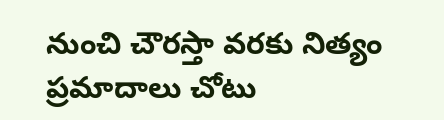నుంచి చౌరస్తా వరకు నిత్యం ప్రమాదాలు చోటు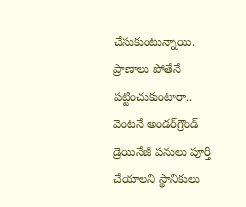చేసుకుంటున్నాయి. ప్రాణాలు పోతేనే పట్టించుకుంటారా.. వెంటనే అండర్‌గ్రౌండ్‌ డ్రెయినేజీ పనులు పూర్తి చేయాలని స్థానికులు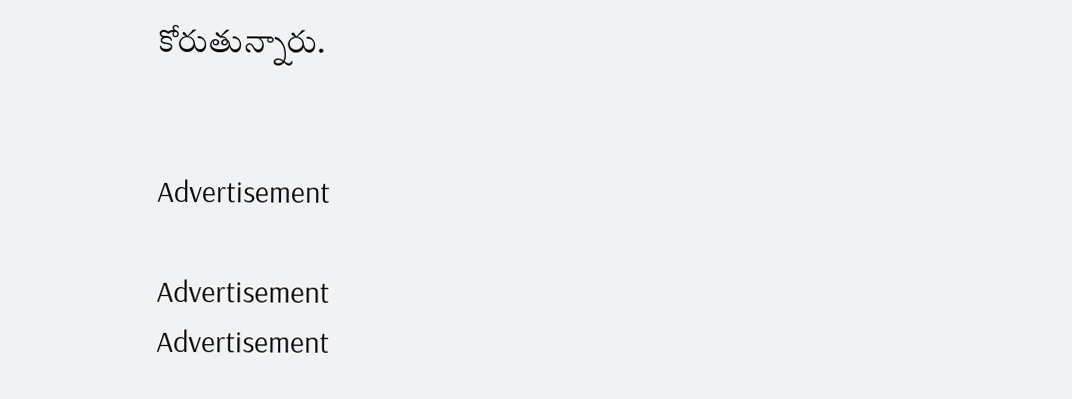కోరుతున్నారు.


Advertisement

Advertisement
Advertisement